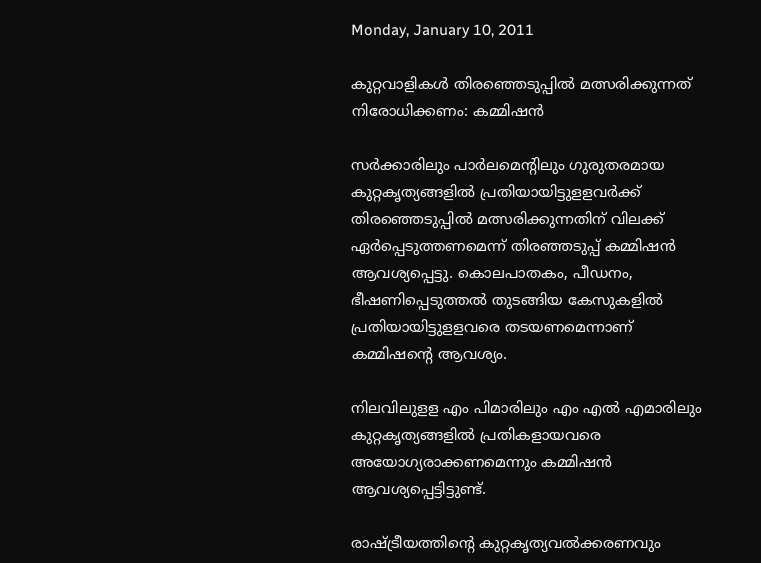Monday, January 10, 2011

കുറ്റവാളികള്‍ തിരഞ്ഞെടുപ്പില്‍ മത്സരിക്കുന്നത് നിരോധിക്കണം: കമ്മിഷന്‍

സര്‍ക്കാരിലും പാര്‍ലമെന്റിലും ഗുരുതരമായ കുറ്റകൃത്യങ്ങളില്‍ പ്രതിയായിട്ടുളളവര്‍ക്ക് തിരഞ്ഞെടുപ്പില്‍ മത്സരിക്കുന്നതിന് വിലക്ക് ഏര്‍പ്പെടുത്തണമെന്ന് തിരഞ്ഞടുപ്പ് കമ്മിഷന്‍ ആവശ്യപ്പെട്ടു. കൊലപാതകം, പീഡനം, ഭീഷണിപ്പെടുത്തല്‍ തുടങ്ങിയ കേസുകളില്‍ പ്രതിയായിട്ടുളളവരെ തടയണമെന്നാണ് കമ്മിഷന്റെ ആവശ്യം.

നിലവിലുളള എം പിമാരിലും എം എല്‍ എമാരിലും കുറ്റകൃത്യങ്ങളില്‍ പ്രതികളായവരെ അയോഗ്യരാക്കണമെന്നും കമ്മിഷന്‍ ആവശ്യപ്പെട്ടിട്ടുണ്ട്.

രാഷ്ട്രീയത്തിന്റെ കുറ്റകൃത്യവല്‍ക്കരണവും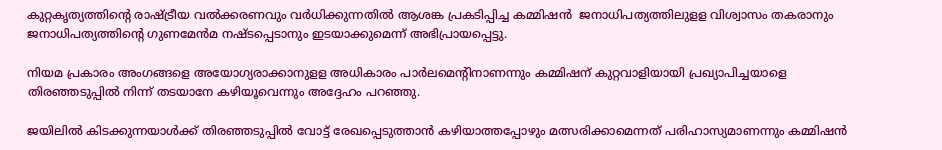കുറ്റകൃത്യത്തിന്റെ രാഷ്ട്രീയ വല്‍ക്കരണവും വര്‍ധിക്കുന്നതില്‍ ആശങ്ക പ്രകടിപ്പിച്ച കമ്മിഷന്‍  ജനാധിപത്യത്തിലുളള വിശ്വാസം തകരാനും ജനാധിപത്യത്തിന്റെ ഗുണമേന്‍മ നഷ്ടപ്പെടാനും ഇടയാക്കുമെന്ന് അഭിപ്രായപ്പെട്ടു.

നിയമ പ്രകാരം അംഗങ്ങളെ അയോഗ്യരാക്കാനുളള അധികാരം പാര്‍ലമെന്റിനാണന്നും കമ്മിഷന് കുറ്റവാളിയായി പ്രഖ്യാപിച്ചയാളെ തിരഞ്ഞടുപ്പില്‍ നിന്ന് തടയാനേ കഴിയൂവെന്നും അദ്ദേഹം പറഞ്ഞു.

ജയിലില്‍ കിടക്കുന്നയാള്‍ക്ക് തിരഞ്ഞടുപ്പില്‍ വോട്ട് രേഖപ്പെടുത്താന്‍ കഴിയാത്തപ്പോഴും മത്സരിക്കാമെന്നത് പരിഹാസ്യമാണന്നും കമ്മിഷന്‍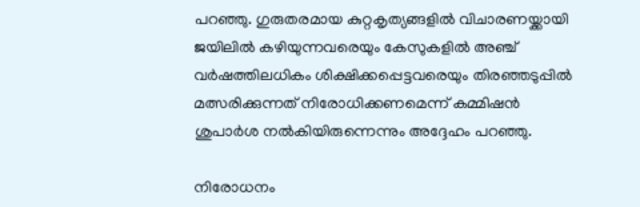പറഞ്ഞു. ഗുരുതരമായ കുറ്റകൃത്യങ്ങളില്‍ വിചാരണയ്ക്കായി ജയിലില്‍ കഴിയുന്നവരെയും കേസുകളില്‍ അഞ്ച് വര്‍ഷത്തിലധികം ശിക്ഷിക്കപ്പെട്ടവരെയും തിരഞ്ഞടുപ്പില്‍ മത്സരിക്കുന്നത് നിരോധിക്കണമെന്ന് കമ്മിഷന്‍ ശുപാര്‍ശ നല്‍കിയിരുന്നെന്നും അദ്ദേഹം പറഞ്ഞു.

നിരോധനം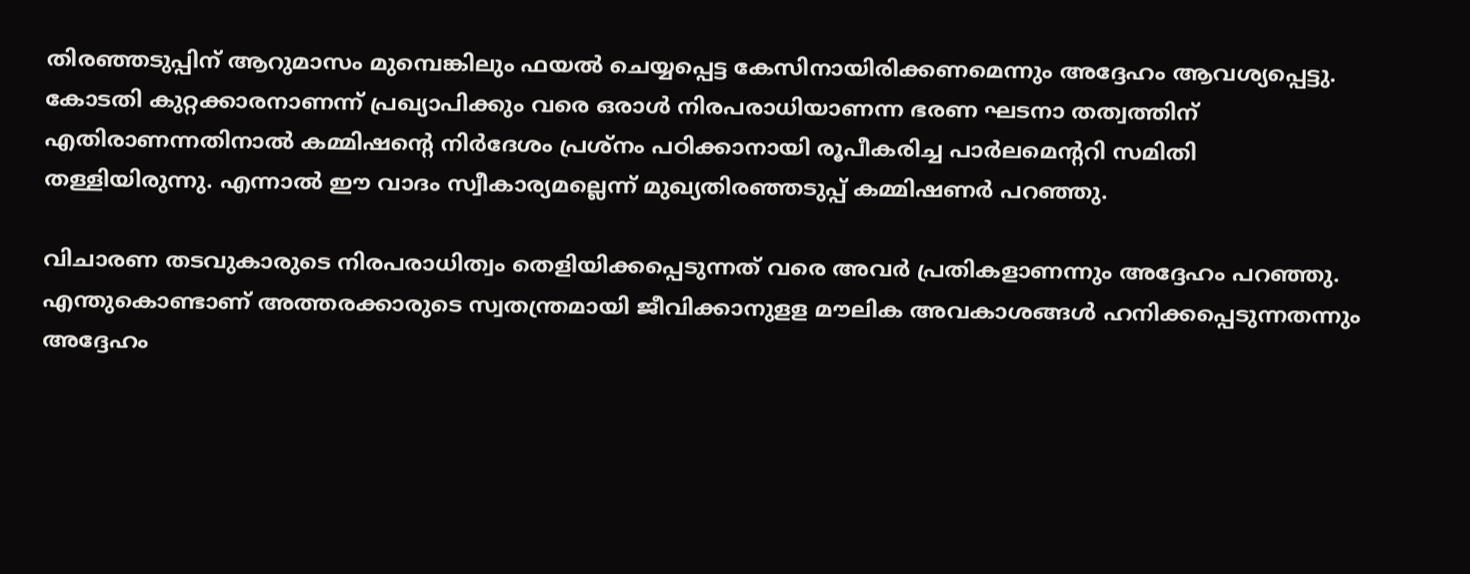തിരഞ്ഞടുപ്പിന് ആറുമാസം മുമ്പെങ്കിലും ഫയല്‍ ചെയ്യപ്പെട്ട കേസിനായിരിക്കണമെന്നും അദ്ദേഹം ആവശ്യപ്പെട്ടു.
കോടതി കുറ്റക്കാരനാണന്ന് പ്രഖ്യാപിക്കും വരെ ഒരാള്‍ നിരപരാധിയാണന്ന ഭരണ ഘടനാ തത്വത്തിന് എതിരാണന്നതിനാല്‍ കമ്മിഷന്റെ നിര്‍ദേശം പ്രശ്‌നം പഠിക്കാനായി രൂപീകരിച്ച പാര്‍ലമെന്ററി സമിതി തള്ളിയിരുന്നു. എന്നാല്‍ ഈ വാദം സ്വീകാര്യമല്ലെന്ന് മുഖ്യതിരഞ്ഞടുപ്പ് കമ്മിഷണര്‍ പറഞ്ഞു.

വിചാരണ തടവുകാരുടെ നിരപരാധിത്വം തെളിയിക്കപ്പെടുന്നത് വരെ അവര്‍ പ്രതികളാണന്നും അദ്ദേഹം പറഞ്ഞു. എന്തുകൊണ്ടാണ് അത്തരക്കാരുടെ സ്വതന്ത്രമായി ജീവിക്കാനുളള മൗലിക അവകാശങ്ങള്‍ ഹനിക്കപ്പെടുന്നതന്നും അദ്ദേഹം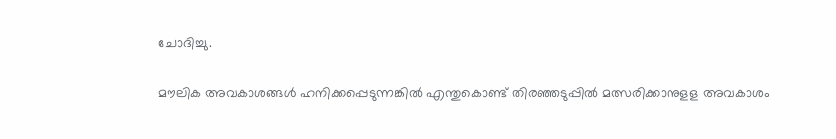ചോദിച്ചു.

മൗലിക അവകാശങ്ങള്‍ ഹനിക്കപ്പെടുന്നങ്കില്‍ എന്തുകൊണ്ട് തിരഞ്ഞടുപ്പില്‍ മത്സരിക്കാനുളള അവകാശം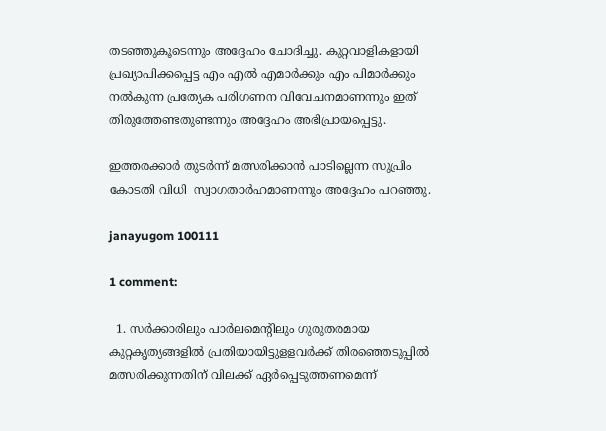തടഞ്ഞുകൂടെന്നും അദ്ദേഹം ചോദിച്ചു. കുറ്റവാളികളായി പ്രഖ്യാപിക്കപ്പെട്ട എം എല്‍ എമാര്‍ക്കും എം പിമാര്‍ക്കും നല്‍കുന്ന പ്രത്യേക പരിഗണന വിവേചനമാണന്നും ഇത് തിരുത്തേണ്ടതുണ്ടന്നും അദ്ദേഹം അഭിപ്രായപ്പെട്ടു.

ഇത്തരക്കാര്‍ തുടര്‍ന്ന് മത്സരിക്കാന്‍ പാടില്ലെന്ന സുപ്രിം കോടതി വിധി  സ്വാഗതാര്‍ഹമാണന്നും അദ്ദേഹം പറഞ്ഞു.

janayugom 100111

1 comment:

  1. സര്‍ക്കാരിലും പാര്‍ലമെന്റിലും ഗുരുതരമായ കുറ്റകൃത്യങ്ങളില്‍ പ്രതിയായിട്ടുളളവര്‍ക്ക് തിരഞ്ഞെടുപ്പില്‍ മത്സരിക്കുന്നതിന് വിലക്ക് ഏര്‍പ്പെടുത്തണമെന്ന്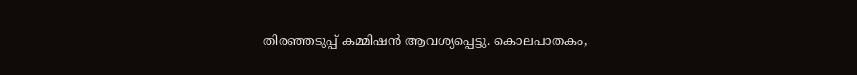തിരഞ്ഞടുപ്പ് കമ്മിഷന്‍ ആവശ്യപ്പെട്ടു. കൊലപാതകം,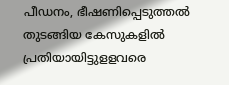പീഡനം, ഭീഷണിപ്പെടുത്തല്‍ തുടങ്ങിയ കേസുകളില്‍ പ്രതിയായിട്ടുളളവരെ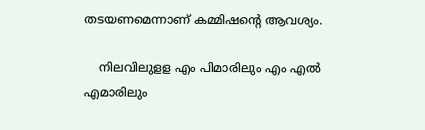തടയണമെന്നാണ് കമ്മിഷന്റെ ആവശ്യം.

    നിലവിലുളള എം പിമാരിലും എം എല്‍ എമാരിലും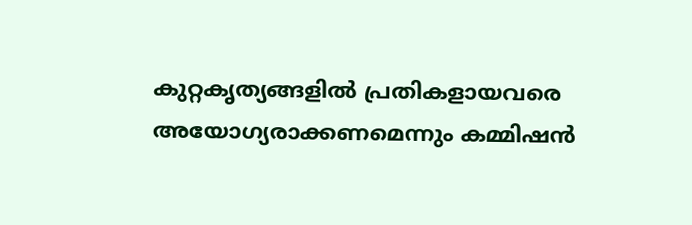കുറ്റകൃത്യങ്ങളില്‍ പ്രതികളായവരെ അയോഗ്യരാക്കണമെന്നും കമ്മിഷന്‍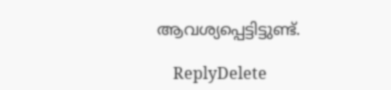ആവശ്യപ്പെട്ടിട്ടുണ്ട്.

    ReplyDelete